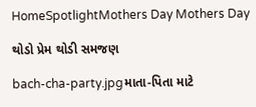HomeSpotlightMothers Day Mothers Day

થોડો પ્રેમ થોડી સમજણ

bach-cha-party.jpgમાતા-પિતા માટે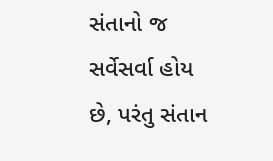સંતાનો જ સર્વેસર્વા હોય છે, પરંતુ સંતાન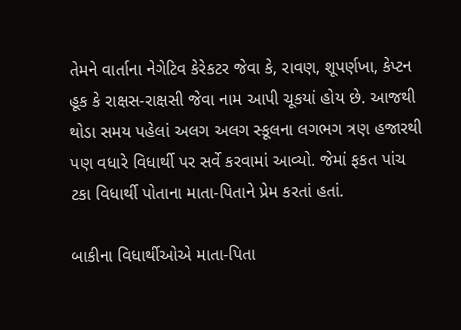તેમને વાર્તાના નેગેટિવ કેરેકટર જેવા કે, રાવણ, શૂપર્ણખા, કેપ્ટન હૂક કે રાક્ષસ-રાક્ષસી જેવા નામ આપી ચૂકયાં હોય છે. આજથી થોડા સમય પહેલાં અલગ અલગ સ્કૂલના લગભગ ત્રણ હજારથી પણ વધારે વિધાર્થી પર સર્વે કરવામાં આવ્યો. જેમાં ફકત પાંચ ટકા વિધાર્થી પોતાના માતા-પિતાને પ્રેમ કરતાં હતાં.

બાકીના વિધાર્થીઓએ માતા-પિતા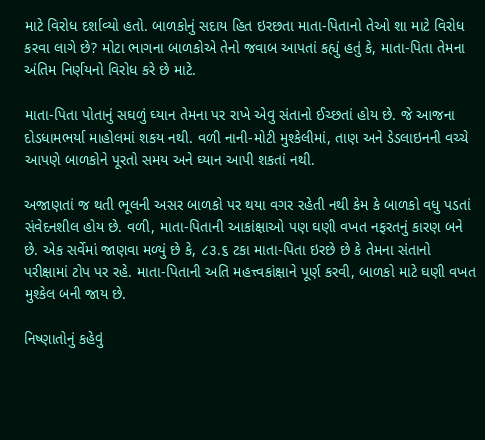માટે વિરોધ દર્શાવ્યો હતો. બાળકોનું સદાય હિત ઇરછતા માતા-પિતાનો તેઓ શા માટે વિરોધ કરવા લાગે છે? મોટા ભાગના બાળકોએ તેનો જવાબ આપતાં કહ્યું હતું કે, માતા-પિતા તેમના અંતિમ નિર્ણયનો વિરોધ કરે છે માટે.

માતા-પિતા પોતાનું સઘળું ઘ્યાન તેમના પર રાખે એવુ સંતાનો ઈચ્છતાં હોય છે. જે આજના દોડધામભર્યા માહોલમાં શકય નથી. વળી નાની-મોટી મુશ્કેલીમાં, તાણ અને ડેડલાઇનની વચ્ચે આપણે બાળકોને પૂરતો સમય અને ઘ્યાન આપી શકતાં નથી.

અજાણતાં જ થતી ભૂલની અસર બાળકો પર થયા વગર રહેતી નથી કેમ કે બાળકો વધુ પડતાં સંવેદનશીલ હોય છે. વળી, માતા-પિતાની આકાંક્ષાઓ પણ ઘણી વખત નફરતનું કારણ બને છે. એક સર્વેમાં જાણવા મળ્યું છે કે, ૮૩.૬ ટકા માતા-પિતા ઇરછે છે કે તેમના સંતાનો પરીક્ષામાં ટોપ પર રહે. માતા-પિતાની અતિ મહત્ત્વકાંક્ષાને પૂર્ણ કરવી, બાળકો માટે ઘણી વખત મુશ્કેલ બની જાય છે.

નિષ્ણાતોનું કહેવું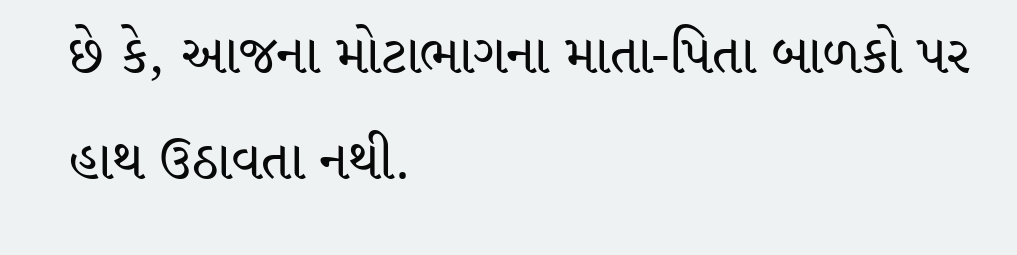છે કે, આજના મોટાભાગના માતા-પિતા બાળકો પર હાથ ઉઠાવતા નથી.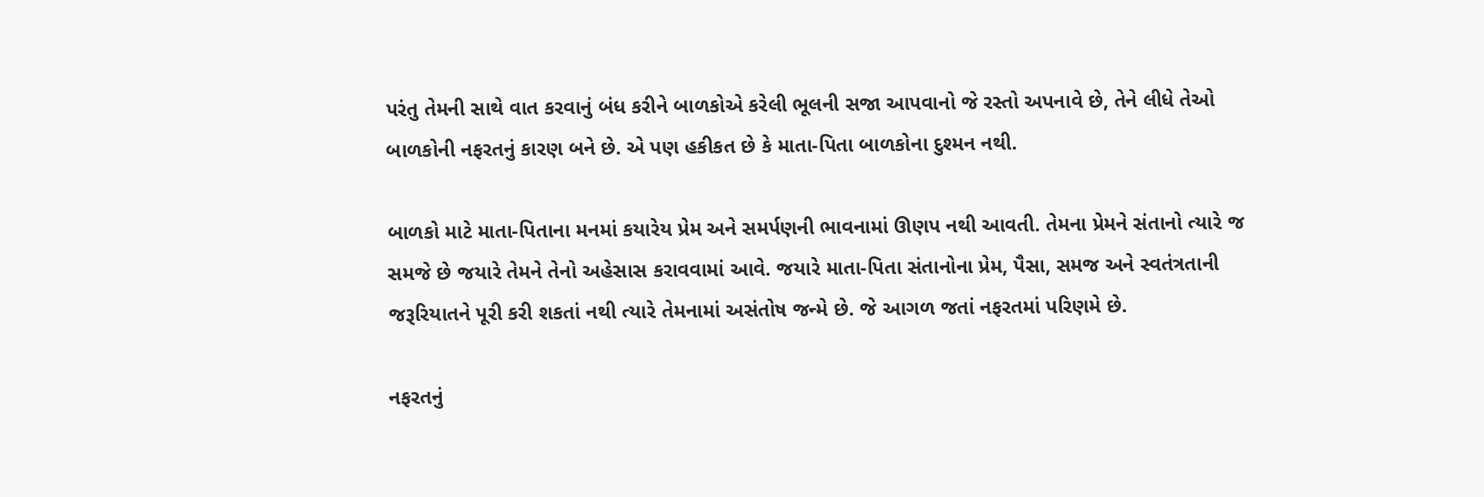પરંતુ તેમની સાથે વાત કરવાનું બંધ કરીને બાળકોએ કરેલી ભૂલની સજા આપવાનો જે રસ્તો અપનાવે છે, તેને લીધે તેઓ બાળકોની નફરતનું કારણ બને છે. એ પણ હકીકત છે કે માતા-પિતા બાળકોના દુશ્મન નથી.

બાળકો માટે માતા-પિતાના મનમાં કયારેય પ્રેમ અને સમર્પણની ભાવનામાં ઊણપ નથી આવતી. તેમના પ્રેમને સંતાનો ત્યારે જ સમજે છે જયારે તેમને તેનો અહેસાસ કરાવવામાં આવે. જયારે માતા-પિતા સંતાનોના પ્રેમ, પૈસા, સમજ અને સ્વતંત્રતાની જરૂરિયાતને પૂરી કરી શકતાં નથી ત્યારે તેમનામાં અસંતોષ જન્મે છે. જે આગળ જતાં નફરતમાં પરિણમે છે.

નફરતનું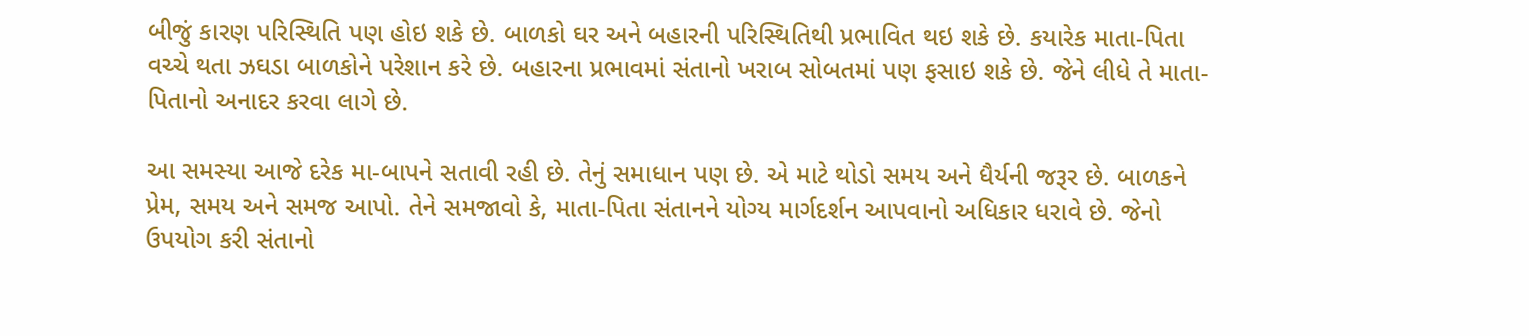બીજું કારણ પરિસ્થિતિ પણ હોઇ શકે છે. બાળકો ઘર અને બહારની પરિસ્થિતિથી પ્રભાવિત થઇ શકે છે. કયારેક માતા-પિતા વચ્ચે થતા ઝઘડા બાળકોને પરેશાન કરે છે. બહારના પ્રભાવમાં સંતાનો ખરાબ સોબતમાં પણ ફસાઇ શકે છે. જેને લીધે તે માતા-પિતાનો અનાદર કરવા લાગે છે.

આ સમસ્યા આજે દરેક મા-બાપને સતાવી રહી છે. તેનું સમાધાન પણ છે. એ માટે થોડો સમય અને ધૈર્યની જરૂર છે. બાળકને પ્રેમ, સમય અને સમજ આપો. તેને સમજાવો કે, માતા-પિતા સંતાનને યોગ્ય માર્ગદર્શન આપવાનો અધિકાર ધરાવે છે. જેનો ઉપયોગ કરી સંતાનો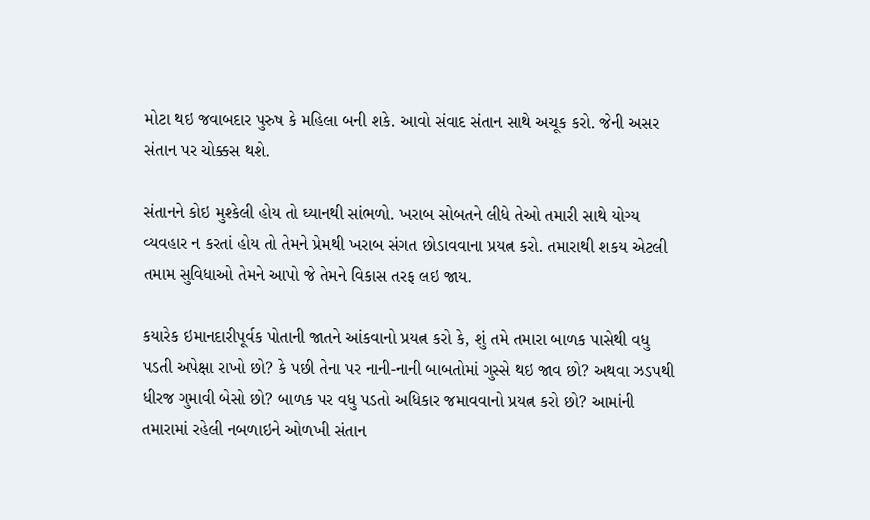મોટા થઇ જવાબદાર પુરુષ કે મહિલા બની શકે. આવો સંવાદ સંતાન સાથે અચૂક કરો. જેની અસર સંતાન પર ચોક્કસ થશે.

સંતાનને કોઇ મુશ્કેલી હોય તો ઘ્યાનથી સાંભળો. ખરાબ સોબતને લીધે તેઓ તમારી સાથે યોગ્ય વ્યવહાર ન કરતાં હોય તો તેમને પ્રેમથી ખરાબ સંગત છોડાવવાના પ્રયત્ન કરો. તમારાથી શકય એટલી તમામ સુવિધાઓ તેમને આપો જે તેમને વિકાસ તરફ લઇ જાય.

કયારેક ઇમાનદારીપૂર્વક પોતાની જાતને આંકવાનો પ્રયત્ન કરો કે, શું તમે તમારા બાળક પાસેથી વધુ પડતી અપેક્ષા રાખો છો? કે પછી તેના પર નાની-નાની બાબતોમાં ગુસ્સે થઇ જાવ છો? અથવા ઝડપથી ધીરજ ગુમાવી બેસો છો? બાળક પર વધુ પડતો અધિકાર જમાવવાનો પ્રયત્ન કરો છો? આમાંની તમારામાં રહેલી નબળાઇને ઓળખી સંતાન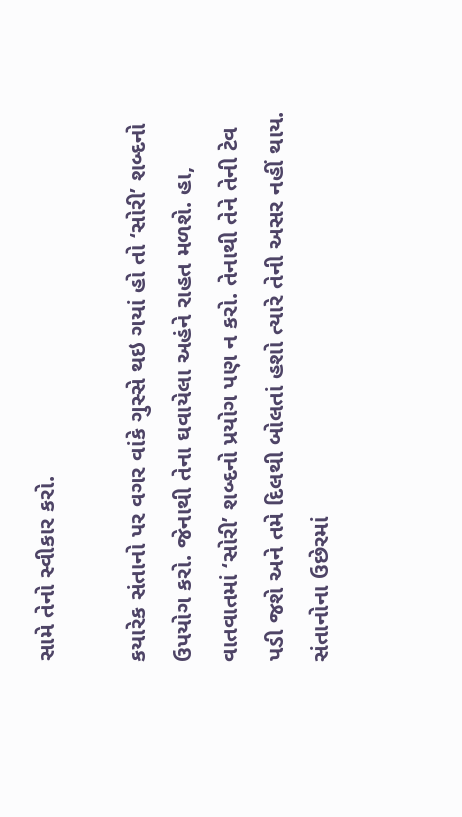સામે તેનો સ્વીકાર કરો.

કયારેક સંતાનો પર વગર વાંકે ગુસ્સે થઇ ગયાં હો તો ‘સોરી’ શબ્દનો ઉપયોગ કરો. જેનાથી તેના ઘવાયેલા અહંને રાહત મળશે. હા, વાતવાતમાં ‘સોરી’ શબ્દનો પ્રયોગ પણ ન કરો. તેનાથી તેને તેની ટેવ પડી જશે અને તમે દિલથી બોલતાં હશો ત્યારે તેની અસર નહીં થાય. સંતાનોના ઉછેરમાં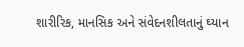શારીરિક, માનસિક અને સંવેદનશીલતાનું ઘ્યાન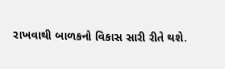રાખવાથી બાળકનો વિકાસ સારી રીતે થશે.